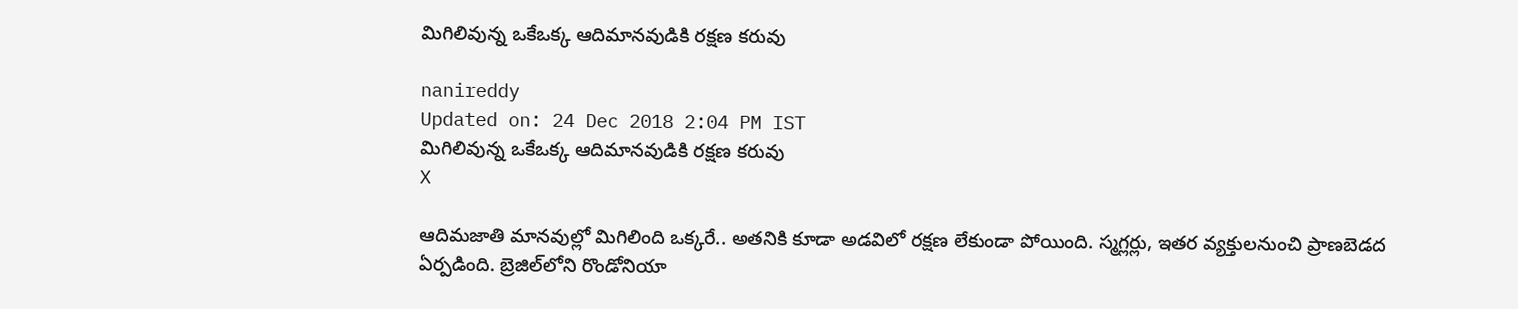మిగిలివున్న ఒకేఒక్క ఆదిమానవుడికి రక్షణ కరువు

nanireddy
Updated on: 24 Dec 2018 2:04 PM IST
మిగిలివున్న ఒకేఒక్క ఆదిమానవుడికి రక్షణ కరువు
X

ఆదిమజాతి మానవుల్లో మిగిలింది ఒక్కరే.. అతనికి కూడా అడవిలో రక్షణ లేకుండా పోయింది. స్మగ్లర్లు, ఇతర వ్యక్తులనుంచి ప్రాణబెడద ఏర్పడింది. బ్రెజిల్‌లోని రొండోనియా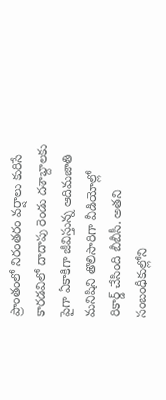ప్రాంతంలో నిరంతరం వర్షాలు కురిసే కారడవిలో దాదాపు రెండు దశాబ్దాలకు పైగా ఏకాకిగా జీవిస్తున్న ఆదిమజాతి మనిషిని తొలిసారిగా వీడియోల్లో రికార్డ్‌ చేసింది బీబీసీ. అతని సంబంధీకుల్లోని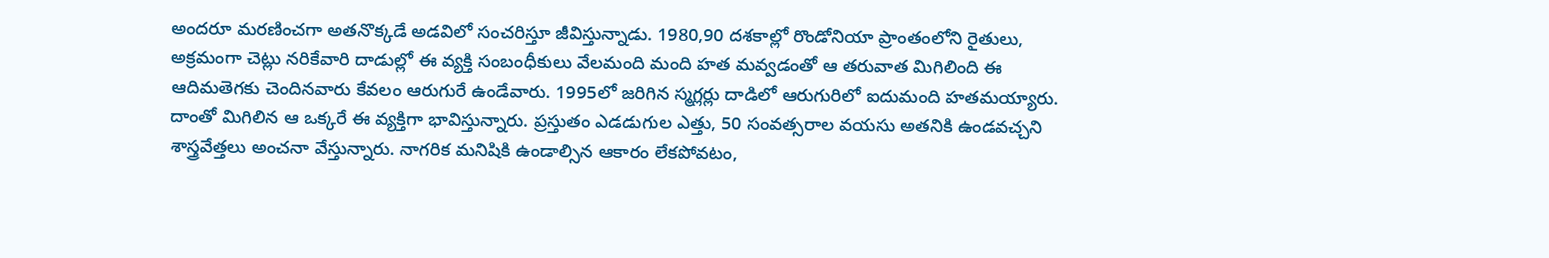అందరూ మరణించగా అతనొక్కడే అడవిలో సంచరిస్తూ జీవిస్తున్నాడు. 1980,90 దశకాల్లో రొండోనియా ప్రాంతంలోని రైతులు, అక్రమంగా చెట్లు నరికేవారి దాడుల్లో ఈ వ్యక్తి సంబంధీకులు వేలమంది మంది హత మవ్వడంతో ఆ తరువాత మిగిలింది ఈ ఆదిమతెగకు చెందినవారు కేవలం ఆరుగురే ఉండేవారు. 1995లో జరిగిన స్మగ్లర్లు దాడిలో ఆరుగురిలో ఐదుమంది హతమయ్యారు. దాంతో మిగిలిన ఆ ఒక్కరే ఈ వ్యక్తిగా భావిస్తున్నారు. ప్రస్తుతం ఎడడుగుల ఎత్తు, 50 సంవత్సరాల వయసు అతనికి ఉండవచ్చని శాస్త్రవేత్తలు అంచనా వేస్తున్నారు. నాగరిక మనిషికి ఉండాల్సిన ఆకారం లేకపోవటం,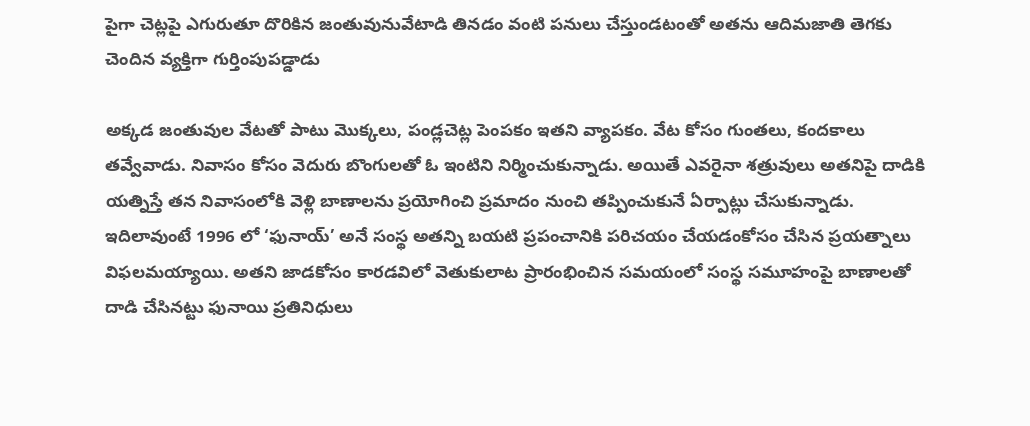పైగా చెట్లపై ఎగురుతూ దొరికిన జంతువునువేటాడి తినడం వంటి పనులు చేస్తుండటంతో అతను ఆదిమజాతి తెగకు చెందిన వ్యక్తిగా గుర్తింపుపడ్డాడు

అక్కడ జంతువుల వేటతో పాటు మొక్కలు, పండ్లచెట్ల పెంపకం ఇతని వ్యాపకం. వేట కోసం గుంతలు, కందకాలు తవ్వేవాడు. నివాసం కోసం వెదురు బొంగులతో ఓ ఇంటిని నిర్మించుకున్నాడు. అయితే ఎవరైనా శత్రువులు అతనిపై దాడికి యత్నిస్తే తన నివాసంలోకి వెళ్లి బాణాలను ప్రయోగించి ప్రమాదం నుంచి తప్పించుకునే ఏర్పాట్లు చేసుకున్నాడు. ఇదిలావుంటే 1996 లో ‘ఫునాయ్‌’ అనే సంస్థ అతన్ని బయటి ప్రపంచానికి పరిచయం చేయడంకోసం చేసిన ప్రయత్నాలు విఫలమయ్యాయి. అతని జాడకోసం కారడవిలో వెతుకులాట ప్రారంభించిన సమయంలో సంస్థ సమూహంపై బాణాలతో దాడి చేసినట్టు ఫునాయి ప్రతినిధులు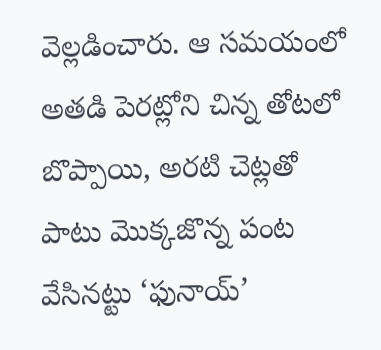వెల్లడించారు. ఆ సమయంలో అతడి పెరట్లోని చిన్న తోటలో బొప్పాయి, అరటి చెట్లతో పాటు మొక్కజొన్న పంట వేసినట్టు ‘ఫునాయ్‌’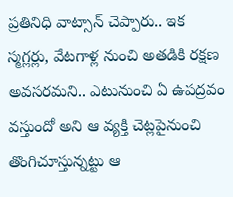ప్రతినిధి వాట్సాన్‌ చెప్పారు.. ఇక స్మగ్లర్లు, వేటగాళ్ల నుంచి అతడికి రక్షణ అవసరమని.. ఎటునుంచి ఏ ఉపద్రవం వస్తుందో అని ఆ వ్యక్తి చెట్లపైనుంచి తొంగిచూస్తున్నట్టు ఆ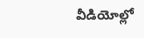వీడియోల్లో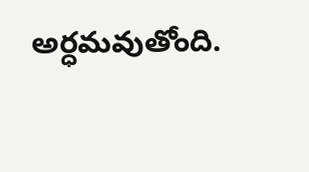అర్ధమవుతోంది.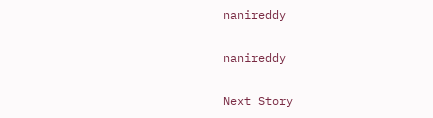nanireddy

nanireddy

Next Story